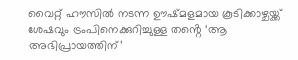വൈറ്റ് ഹൗസിൽ നടന്ന ഊഷ്മളമായ കൂടിക്കാഴ്ചയ്ക്ക് ശേഷവും ട്രംപിനെക്കുറിച്ചുള്ള തൻ്റെ ‘ആ അഭിപ്രായത്തിന്’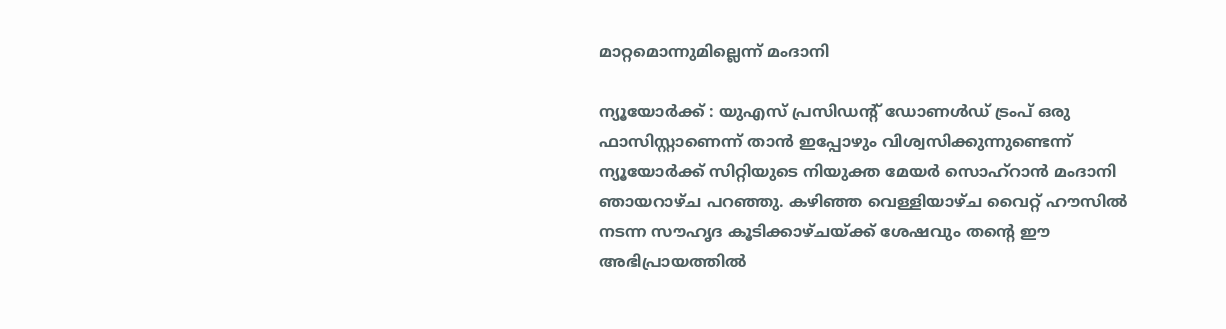മാറ്റമൊന്നുമില്ലെന്ന് മംദാനി

ന്യൂയോർക്ക് : യുഎസ് പ്രസിഡന്റ് ഡോണൾഡ് ട്രംപ് ഒരു ഫാസിസ്റ്റാണെന്ന് താൻ ഇപ്പോഴും വിശ്വസിക്കുന്നുണ്ടെന്ന് ന്യൂയോർക്ക് സിറ്റിയുടെ നിയുക്ത മേയർ സൊഹ്‌റാൻ മംദാനി ഞായറാഴ്ച പറഞ്ഞു. കഴിഞ്ഞ വെള്ളിയാഴ്ച വൈറ്റ് ഹൗസിൽ നടന്ന സൗഹൃദ കൂടിക്കാഴ്ചയ്ക്ക് ശേഷവും തൻ്റെ ഈ അഭിപ്രായത്തിൽ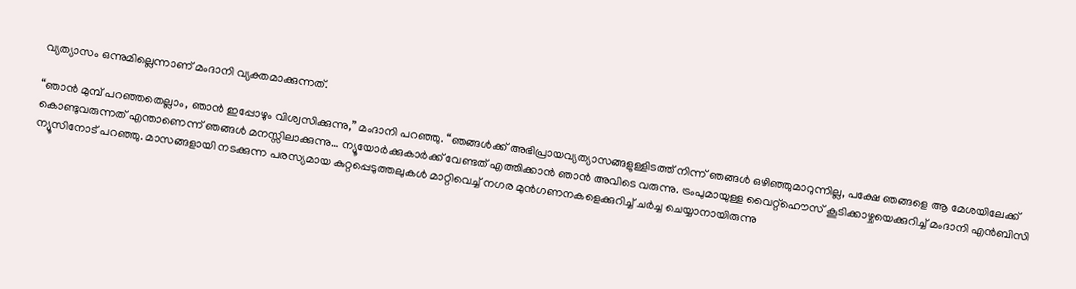വ്യത്യാസം ഒന്നുമില്ലെന്നാണ് മംദാനി വ്യക്തമാക്കുന്നത്.

“ഞാൻ മുമ്പ് പറഞ്ഞതെല്ലാം, ഞാൻ ഇപ്പോഴും വിശ്വസിക്കുന്നു,” മംദാനി പറഞ്ഞു. “ഞങ്ങൾക്ക് അഭിപ്രായവ്യത്യാസങ്ങളുള്ളിടത്ത് നിന്ന് ഞങ്ങൾ ഒഴിഞ്ഞുമാറുന്നില്ല, പക്ഷേ ഞങ്ങളെ ആ മേശയിലേക്ക് കൊണ്ടുവരുന്നത് എന്താണെന്ന് ഞങ്ങൾ മനസ്സിലാക്കുന്നു… ന്യൂയോർക്കുകാർക്ക് വേണ്ടത് എത്തിക്കാൻ ഞാൻ അവിടെ വരുന്നു. ട്രംപുമായുള്ള വൈറ്റ്ഹൌസ് കൂടിക്കാഴ്ചയെക്കുറിച്ച് മംദാനി എൻ‌ബി‌സി ന്യൂസിനോട് പറഞ്ഞു. മാസങ്ങളായി നടക്കുന്ന പരസ്യമായ കുറ്റപ്പെടുത്തലുകൾ മാറ്റിവെച്ച് നഗര മുൻഗണനകളെക്കുറിച്ച് ചർച്ച ചെയ്യാനായിരുന്നു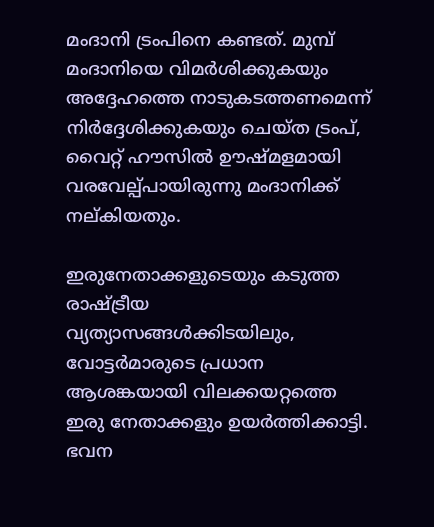മംദാനി ട്രംപിനെ കണ്ടത്. മുമ്പ് മംദാനിയെ വിമർശിക്കുകയും അദ്ദേഹത്തെ നാടുകടത്തണമെന്ന് നിർദ്ദേശിക്കുകയും ചെയ്ത ട്രംപ്, വൈറ്റ് ഹൗസിൽ ഊഷ്മളമായി വരവേല്പ്പായിരുന്നു മംദാനിക്ക് നല്കിയതും.

ഇരുനേതാക്കളുടെയും കടുത്ത രാഷ്ട്രീയ വ്യത്യാസങ്ങൾക്കിടയിലും, വോട്ടർമാരുടെ പ്രധാന ആശങ്കയായി വിലക്കയറ്റത്തെ ഇരു നേതാക്കളും ഉയർത്തിക്കാട്ടി. ഭവന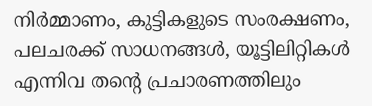നിർമ്മാണം, കുട്ടികളുടെ സംരക്ഷണം, പലചരക്ക് സാധനങ്ങൾ, യൂട്ടിലിറ്റികൾ എന്നിവ തന്റെ പ്രചാരണത്തിലും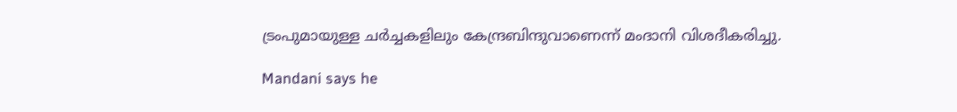ട്രംപുമായുള്ള ചർച്ചകളിലും കേന്ദ്രബിന്ദുവാണെന്ന് മംദാനി വിശദീകരിച്ചു.

Mandani says he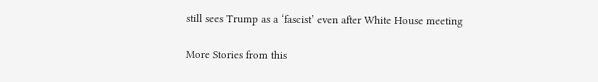still sees Trump as a ‘fascist’ even after White House meeting

More Stories from this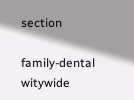section

family-dental
witywide